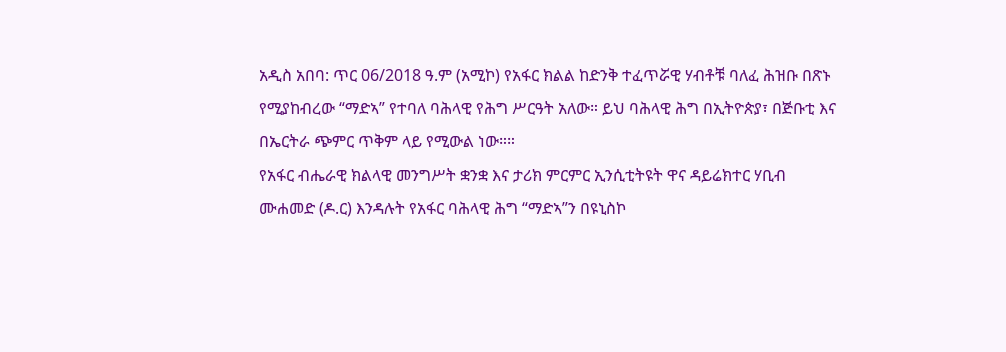አዲስ አበባ: ጥር 06/2018 ዓ.ም (አሚኮ) የአፋር ክልል ከድንቅ ተፈጥሯዊ ሃብቶቹ ባለፈ ሕዝቡ በጽኑ የሚያከብረው “ማድኣ” የተባለ ባሕላዊ የሕግ ሥርዓት አለው። ይህ ባሕላዊ ሕግ በኢትዮጵያ፣ በጅቡቲ እና በኤርትራ ጭምር ጥቅም ላይ የሚውል ነው።።
የአፋር ብሔራዊ ክልላዊ መንግሥት ቋንቋ እና ታሪክ ምርምር ኢንሲቲትዩት ዋና ዳይሬክተር ሃቢብ ሙሐመድ (ዶ.ር) እንዳሉት የአፋር ባሕላዊ ሕግ “ማድኣ”ን በዩኒስኮ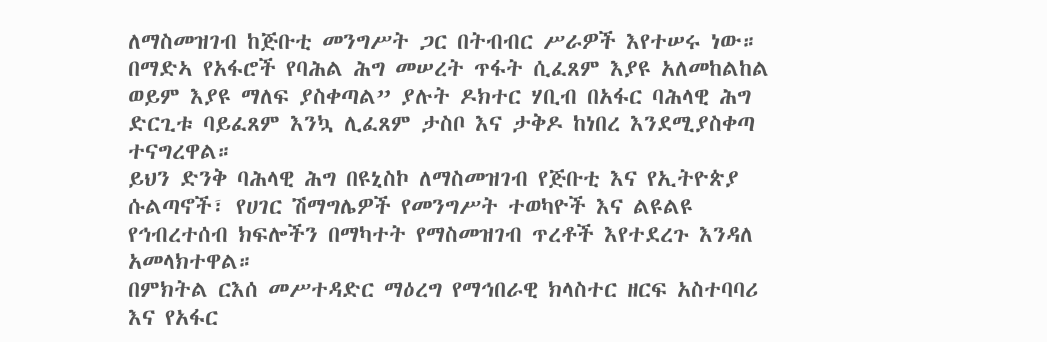ለማስመዝገብ ከጅቡቲ መንግሥት ጋር በትብብር ሥራዎች እየተሠሩ ነው።
በማድኣ የአፋሮች የባሕል ሕግ መሠረት ጥፋት ሲፈጸም እያዩ አለመከልከል ወይም እያዩ ማለፍ ያስቀጣል” ያሉት ዶክተር ሃቢብ በአፋር ባሕላዊ ሕግ ድርጊቱ ባይፈጸም እንኳ ሊፈጸም ታስቦ እና ታቅዶ ከነበረ እንደሚያስቀጣ ተናግረዋል።
ይህን ድንቅ ባሕላዊ ሕግ በዩኒስኮ ለማስመዝገብ የጅቡቲ እና የኢትዮጵያ ሱልጣኖች፣ የሀገር ሽማግሌዎች የመንግሥት ተወካዮች እና ልዩልዩ የኅብረተሰብ ክፍሎችን በማካተት የማስመዝገብ ጥረቶች እየተደረጉ እንዳለ አመላክተዋል።
በምክትል ርእሰ መሥተዳድር ማዕረግ የማኅበራዊ ክላስተር ዘርፍ አስተባባሪ እና የአፋር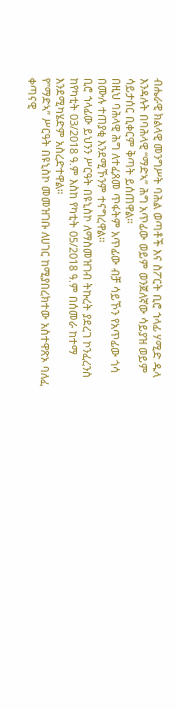ብሔራዊ ክልላዊ መንግሥት ባሕል ወጣቶች እና ስፖርት ቢሮ ኀላፊ ሃሚድ ዱላ እንዳሉት በባሕላዊ “ማድኣ” ሕግ አጥፊው ወይም ወንጀለኛው ሳይያዝ ወይም ሳይታሰር ቢቀርም ቅጣት ይሰጠዋል።
በዚህ ባሕላዊ ሕግ ለተፈጸመ ጥፋትም አጥፊው ብቻ ሳይኾን የአጥፊው ጎሳ በሙሉ ተጠያቂ እንደሚኾንም ተናግረዋል።
ቢሮ ኀላፊው ይህንን ሥርዓት በዩኒስኮ ለማስመዝገብ ትኩረት ያደረገ ኮንፈረንስ ከየካቲት 03/2018 ዓ.ም እስከ የካቲት 05/2018 ዓ.ም በሰመራ ከተማ እንደሚካሄድም አስረድተዋል።
የ”ማድኣ” ሥርዓት በዩኒስኮ መመዝገቡ ለሀገር ከሚያበረክተው አስተዋጽኦ ባለፈ ቀጣናዊ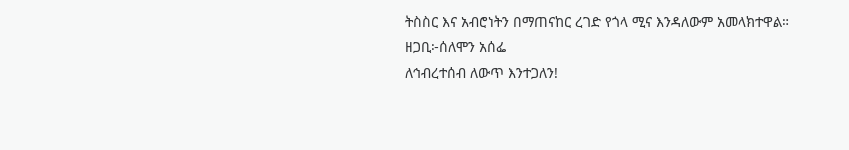ትስስር እና አብሮነትን በማጠናከር ረገድ የጎላ ሚና እንዳለውም አመላክተዋል።
ዘጋቢ፦ሰለሞን አሰፌ
ለኅብረተሰብ ለውጥ እንተጋለን!